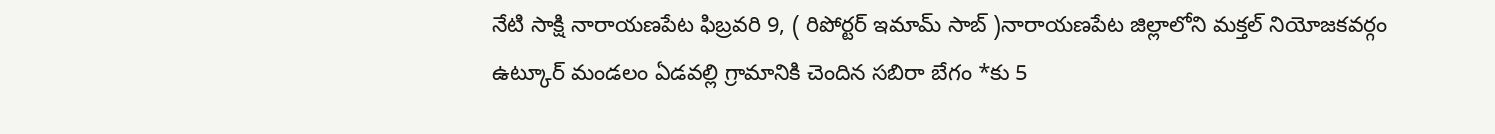నేటి సాక్షి నారాయణపేట ఫిబ్రవరి 9, ( రిపోర్టర్ ఇమామ్ సాబ్ )నారాయణపేట జిల్లాలోని మక్తల్ నియోజకవర్గం ఉట్కూర్ మండలం ఏడవల్లి గ్రామానికి చెందిన సబిరా బేగం *కు 5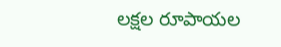లక్షల రూపాయల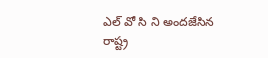ఎల్ వో సి ని అందజేసిన రాష్ట్ర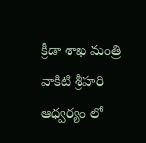క్రీడా శాఖ మంత్రి వాకిటి శ్రీహరి ఆధ్వర్యం లో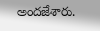అందజేశారు.